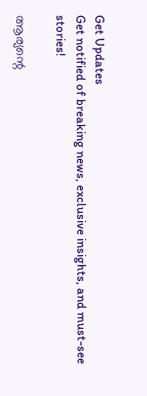Get Updates
Get notified of breaking news, exclusive insights, and must-see stories!

ആര്യന്റെ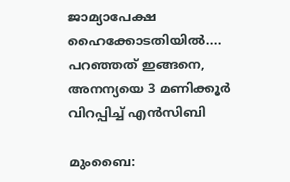ജാമ്യാപേക്ഷ ഹൈക്കോടതിയില്‍.... പറഞ്ഞത് ഇങ്ങനെ, അനന്യയെ 3 മണിക്കൂര്‍ വിറപ്പിച്ച് എന്‍സിബി

മുംബൈ: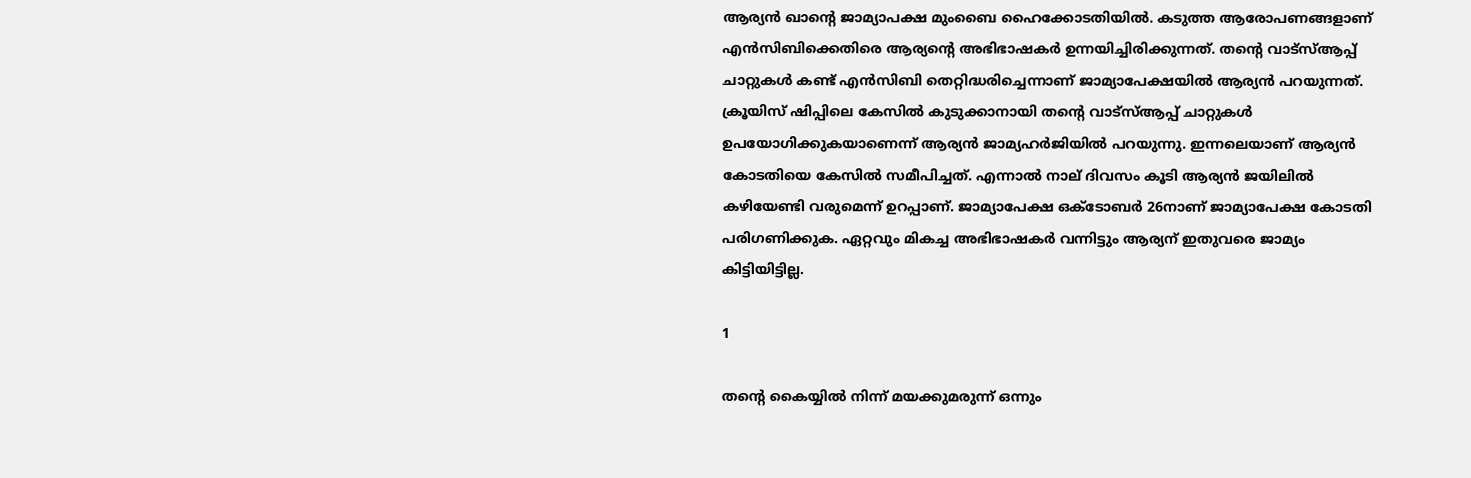ആര്യന്‍ ഖാന്റെ ജാമ്യാപക്ഷ മുംബൈ ഹൈക്കോടതിയില്‍. കടുത്ത ആരോപണങ്ങളാണ് എന്‍സിബിക്കെതിരെ ആര്യന്റെ അഭിഭാഷകര്‍ ഉന്നയിച്ചിരിക്കുന്നത്. തന്റെ വാട്‌സ്ആപ്പ് ചാറ്റുകള്‍ കണ്ട് എന്‍സിബി തെറ്റിദ്ധരിച്ചെന്നാണ് ജാമ്യാപേക്ഷയില്‍ ആര്യന്‍ പറയുന്നത്. ക്രൂയിസ് ഷിപ്പിലെ കേസില്‍ കുടുക്കാനായി തന്റെ വാട്‌സ്ആപ്പ് ചാറ്റുകള്‍ ഉപയോഗിക്കുകയാണെന്ന് ആര്യന്‍ ജാമ്യഹര്‍ജിയില്‍ പറയുന്നു. ഇന്നലെയാണ് ആര്യന്‍ കോടതിയെ കേസില്‍ സമീപിച്ചത്. എന്നാല്‍ നാല് ദിവസം കൂടി ആര്യന്‍ ജയിലില്‍ കഴിയേണ്ടി വരുമെന്ന് ഉറപ്പാണ്. ജാമ്യാപേക്ഷ ഒക്ടോബര്‍ 26നാണ് ജാമ്യാപേക്ഷ കോടതി പരിഗണിക്കുക. ഏറ്റവും മികച്ച അഭിഭാഷകര്‍ വന്നിട്ടും ആര്യന് ഇതുവരെ ജാമ്യം കിട്ടിയിട്ടില്ല.

1

തന്റെ കൈയ്യില്‍ നിന്ന് മയക്കുമരുന്ന് ഒന്നും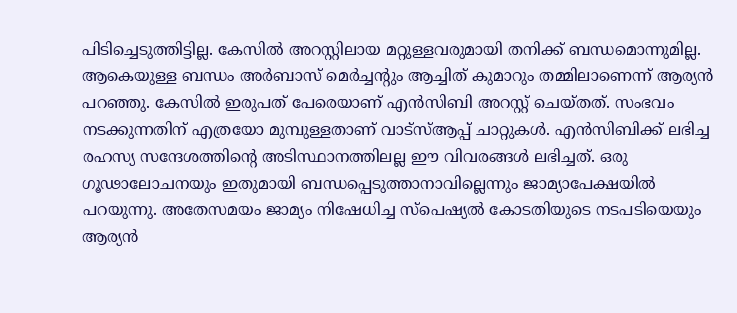പിടിച്ചെടുത്തിട്ടില്ല. കേസില്‍ അറസ്റ്റിലായ മറ്റുള്ളവരുമായി തനിക്ക് ബന്ധമൊന്നുമില്ല. ആകെയുള്ള ബന്ധം അര്‍ബാസ് മെര്‍ച്ചന്റും ആച്ചിത് കുമാറും തമ്മിലാണെന്ന് ആര്യന്‍ പറഞ്ഞു. കേസില്‍ ഇരുപത് പേരെയാണ് എന്‍സിബി അറസ്റ്റ് ചെയ്തത്. സംഭവം നടക്കുന്നതിന് എത്രയോ മുമ്പുള്ളതാണ് വാട്‌സ്ആപ്പ് ചാറ്റുകള്‍. എന്‍സിബിക്ക് ലഭിച്ച രഹസ്യ സന്ദേശത്തിന്റെ അടിസ്ഥാനത്തിലല്ല ഈ വിവരങ്ങള്‍ ലഭിച്ചത്. ഒരു ഗൂഢാലോചനയും ഇതുമായി ബന്ധപ്പെടുത്താനാവില്ലെന്നും ജാമ്യാപേക്ഷയില്‍ പറയുന്നു. അതേസമയം ജാമ്യം നിഷേധിച്ച സ്‌പെഷ്യല്‍ കോടതിയുടെ നടപടിയെയും ആര്യന്‍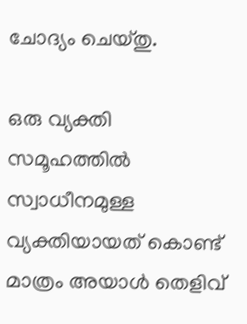ചോദ്യം ചെയ്തു.

ഒരു വ്യക്തി സമൂഹത്തില്‍ സ്വാധീനമുള്ള വ്യക്തിയായത് കൊണ്ട് മാത്രം അയാള്‍ തെളിവ്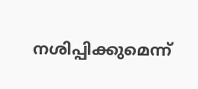നശിപ്പിക്കുമെന്ന്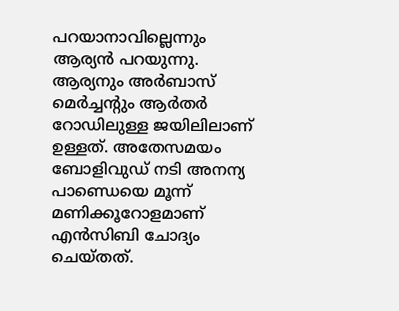പറയാനാവില്ലെന്നും ആര്യന്‍ പറയുന്നു. ആര്യനും അര്‍ബാസ് മെര്‍ച്ചന്റും ആര്‍തര്‍ റോഡിലുള്ള ജയിലിലാണ് ഉള്ളത്. അതേസമയം ബോളിവുഡ് നടി അനന്യ പാണ്ഡെയെ മൂന്ന് മണിക്കൂറോളമാണ് എന്‍സിബി ചോദ്യം ചെയ്തത്.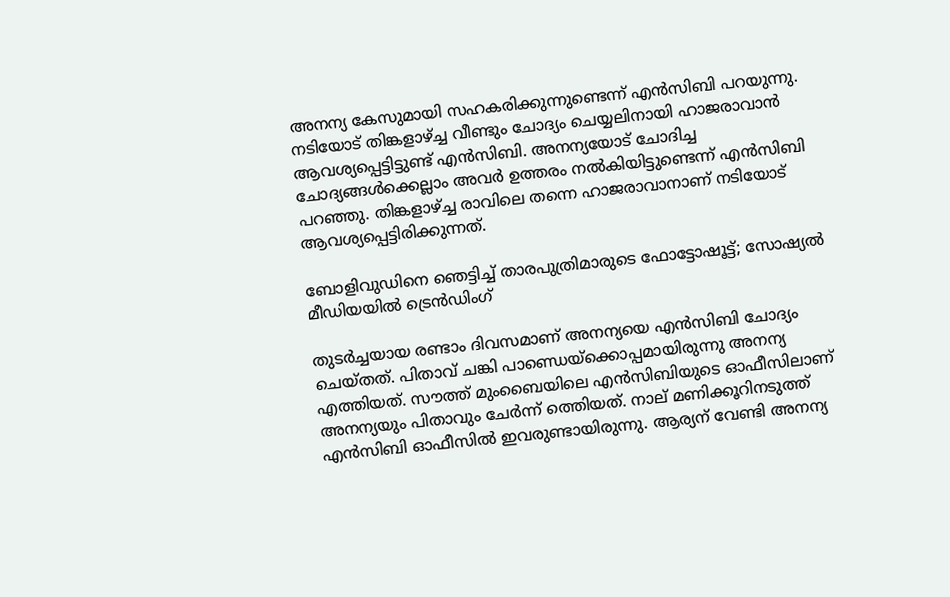അനന്യ കേസുമായി സഹകരിക്കുന്നുണ്ടെന്ന് എന്‍സിബി പറയുന്നു. നടിയോട് തിങ്കളാഴ്ച്ച വീണ്ടും ചോദ്യം ചെയ്യലിനായി ഹാജരാവാന്‍ ആവശ്യപ്പെട്ടിട്ടുണ്ട് എന്‍സിബി. അനന്യയോട് ചോദിച്ച ചോദ്യങ്ങള്‍ക്കെല്ലാം അവര്‍ ഉത്തരം നല്‍കിയിട്ടുണ്ടെന്ന് എന്‍സിബി പറഞ്ഞു. തിങ്കളാഴ്ച്ച രാവിലെ തന്നെ ഹാജരാവാനാണ് നടിയോട് ആവശ്യപ്പെട്ടിരിക്കുന്നത്.

ബോളിവുഡിനെ ഞെട്ടിച്ച് താരപുത്രിമാരുടെ ഫോട്ടോഷൂട്ട്; സോഷ്യല്‍ മീഡിയയില്‍ ട്രെന്‍ഡിംഗ്

തുടര്‍ച്ചയായ രണ്ടാം ദിവസമാണ് അനന്യയെ എന്‍സിബി ചോദ്യം ചെയ്തത്. പിതാവ് ചങ്കി പാണ്ഡെയ്‌ക്കൊപ്പമായിരുന്നു അനന്യ എത്തിയത്. സൗത്ത് മുംബൈയിലെ എന്‍സിബിയുടെ ഓഫീസിലാണ് അനന്യയും പിതാവും ചേര്‍ന്ന് ത്തെിയത്. നാല് മണിക്കൂറിനടുത്ത് എന്‍സിബി ഓഫീസില്‍ ഇവരുണ്ടായിരുന്നു. ആര്യന് വേണ്ടി അനന്യ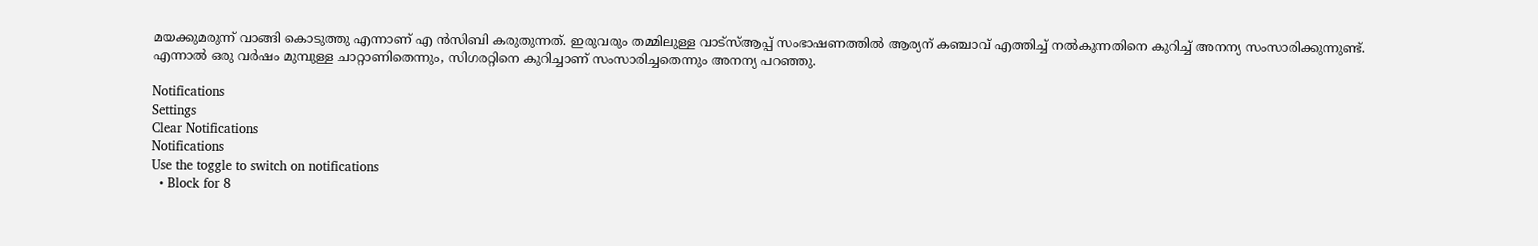മയക്കുമരുന്ന് വാങ്ങി കൊടുത്തു എന്നാണ് എ ന്‍സിബി കരുതുന്നത്. ഇരുവരും തമ്മിലുള്ള വാട്‌സ്ആപ്പ് സംഭാഷണത്തില്‍ ആര്യന് കഞ്ചാവ് എത്തിച്ച് നല്‍കുന്നതിനെ കുറിച്ച് അനന്യ സംസാരിക്കുന്നുണ്ട്. എന്നാല്‍ ഒരു വര്‍ഷം മുമ്പുള്ള ചാറ്റാണിതെന്നും, സിഗരറ്റിനെ കുറിച്ചാണ് സംസാരിച്ചതെന്നും അനന്യ പറഞ്ഞു.

Notifications
Settings
Clear Notifications
Notifications
Use the toggle to switch on notifications
  • Block for 8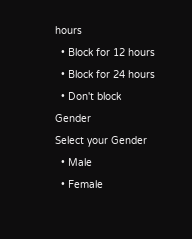hours
  • Block for 12 hours
  • Block for 24 hours
  • Don't block
Gender
Select your Gender
  • Male
  • Female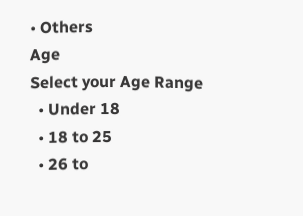• Others
Age
Select your Age Range
  • Under 18
  • 18 to 25
  • 26 to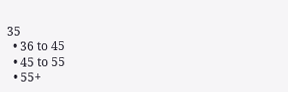35
  • 36 to 45
  • 45 to 55
  • 55+